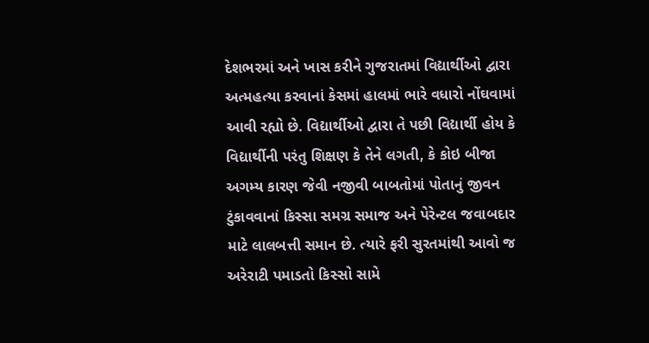દેશભરમાં અને ખાસ કરીને ગુજરાતમાં વિદ્યાર્થીઓ દ્વારા અત્મહત્યા કરવાનાં કેસમાં હાલમાં ભારે વધારો નોંઘવામાં આવી રહ્યો છે. વિદ્યાર્થીઓ દ્વારા તે પછી વિદ્યાર્થી હોય કે વિદ્યાર્થીની પરંતુ શિક્ષણ કે તેને લગતી, કે કોઇ બીજા અગમ્ય કારણ જેવી નજીવી બાબતોમાં પોતાનું જીવન ટુંકાવવાનાં કિસ્સા સમગ્ર સમાજ અને પેરેન્ટલ જવાબદાર માટે લાલબત્તી સમાન છે. ત્યારે ફરી સુરતમાંથી આવો જ અરેરાટી પમાડતો કિસ્સો સામે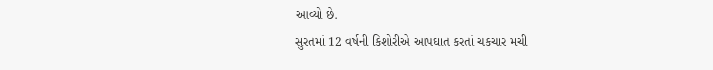આવ્યો છે.
સુરતમાં 12 વર્ષની કિશોરીએ આપઘાત કરતાં ચકચાર મચી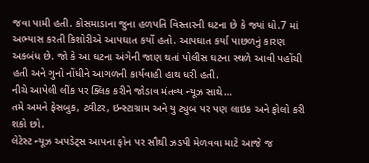જવા પામી હતી. કોસમાડાના જુના હળપતિ વિસ્તારની ઘટના છે કે જ્યાં ધો.7 માં અભ્યાસ કરતી કિશોરીએ આપઘાત કર્યો હતો. આપઘાત કર્યા પાછળનું કારણ અકબંધ છે. જો કે આ ઘટના અંગેની જાણ થતાં પોલીસ ઘટના સ્થળે આવી પહોંચી હતી અને ગુનો નોંધીને આગળની કાર્યવાહી હાથ ધરી હતી.
નીચે આપેલી લીંક પર ક્લિક કરીને જોડાવ મંતવ્ય ન્યૂઝ સાથે…
તમે અમને ફેસબુક, ટ્વીટર, ઇન્સ્ટાગ્રામ અને યુ ટ્યુબ પર પણ લાઇક અને ફોલો કરી શકો છો.
લેટેસ્ટ ન્યૂઝ અપડેટ્સ આપના ફોન પર સૌથી ઝડપી મેળવવા માટે આજે જ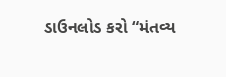ડાઉનલોડ કરો “મંતવ્ય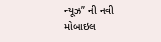ન્યૂઝ” ની નવી મોબાઇલ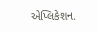એપ્લિકેશન.